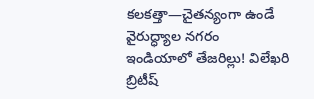కలకత్తా—చైతన్యంగా ఉండే వైరుద్ధ్యాల నగరం
ఇండియాలో తేజరిల్లు! విలేఖరి
బ్రిటీష్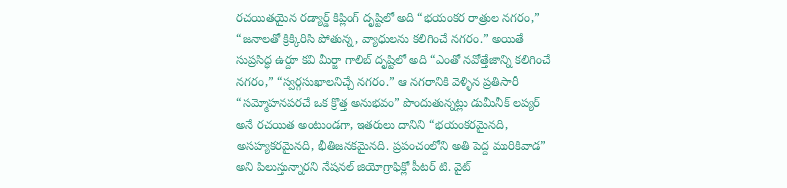రచయితయైన రడ్యార్డ్ కిప్లింగ్ దృష్టిలో అది “భయంకర రాత్రుల నగరం,” “జనాలతో క్రిక్కిరిసి పోతున్న, వ్యాధులను కలిగించే నగరం.” అయితే సుప్రసిద్ధ ఉర్దూ కవి మీర్జా గాలిబ్ దృష్టిలో అది “ఎంతో నవోత్తేజాన్ని కలిగించే నగరం,” “స్వర్గసుఖాలనిచ్చే నగరం.” ఆ నగరానికి వెళ్ళిన ప్రతిసారీ “సమ్మోహనపరచే ఒక క్రొత్త అనుభవం” పొందుతున్నట్లు డుమీనీక్ లప్యర్ అనే రచయిత అంటుండగా, ఇతరులు దానిని “భయంకరమైనది, అసహ్యకరమైనది, భీతిజనకమైనది. ప్రపంచంలోని అతి పెద్ద మురికివాడ” అని పిలుస్తున్నారని నేషనల్ జియోగ్రాఫిక్లో పీటర్ టి. వైట్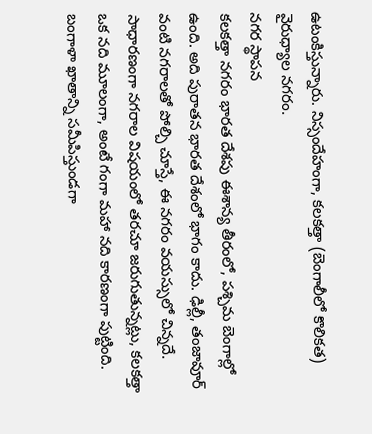ఉటంకిస్తున్నారు. నిస్సందేహంగా, కలకత్తా (బెంగాలీలో కొలికత) వైరుధ్యాల నగరం.
నగర స్థాపన
కలకత్తా నగరం భారత దేశపు ఈశాన్య తీరంలో, పశ్చిమ బెంగాల్లో ఉంది. అది పురాతన భారత దేశంలో భాగం కాదు. ఢిల్లీ, తంజావూర్ వంటి నగరాలతో పోల్చి చూస్తే, ఈ నగరం వయస్సులో చిన్నదే. సాధారణంగా నగరాల విషయంలో తరచూ జరుగుతున్నట్లు, కలకత్తా ఒక నది మూలంగా, అంటే గంగా మహా నది కారణంగా పుట్టింది. బంగాళా ఖాతాన్ని సమీపిస్తుండగా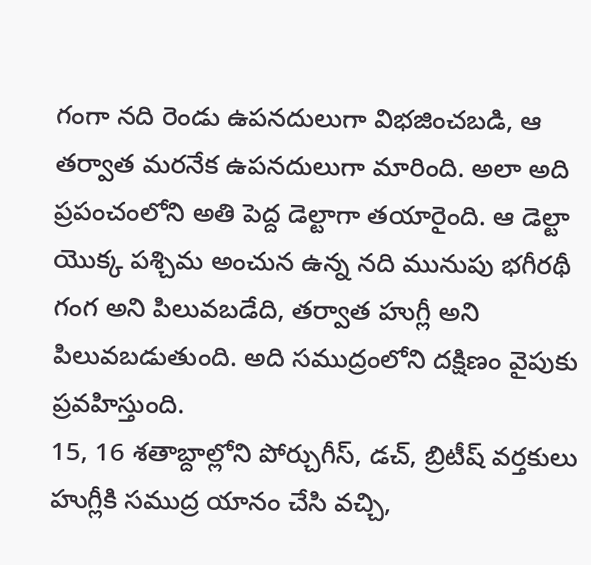గంగా నది రెండు ఉపనదులుగా విభజించబడి, ఆ తర్వాత మరనేక ఉపనదులుగా మారింది. అలా అది ప్రపంచంలోని అతి పెద్ద డెల్టాగా తయారైంది. ఆ డెల్టా యొక్క పశ్చిమ అంచున ఉన్న నది మునుపు భగీరథీ గంగ అని పిలువబడేది, తర్వాత హుగ్లీ అని పిలువబడుతుంది. అది సముద్రంలోని దక్షిణం వైపుకు ప్రవహిస్తుంది.
15, 16 శతాబ్దాల్లోని పోర్చుగీస్, డచ్, బ్రిటీష్ వర్తకులు హుగ్లీకి సముద్ర యానం చేసి వచ్చి,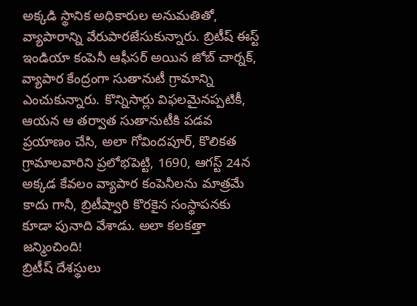అక్కడి స్థానిక అధికారుల అనుమతితో, వ్యాపారాన్ని వేరుపారజేసుకున్నారు. బ్రిటీష్ ఈస్ట్ ఇండియా కంపెనీ ఆఫీసర్ అయిన జోబ్ చార్నక్, వ్యాపార కేంద్రంగా సుతానుటీ గ్రామాన్ని ఎంచుకున్నారు. కొన్నిసార్లు విఫలమైనప్పటికీ, ఆయన ఆ తర్వాత సుతానుటీకి పడవ ప్రయాణం చేసి, అలా గోవిందపూర్, కొలికత గ్రామాలవారిని ప్రలోభపెట్టి, 1690, ఆగస్ట్ 24న అక్కడ కేవలం వ్యాపార కంపెనీలను మాత్రమే కాదు గానీ, బ్రిటీష్వారి కొరకైన సంస్థాపనకు కూడా పునాది వేశాడు. అలా కలకత్తా జన్మించింది!
బ్రిటీష్ దేశస్థులు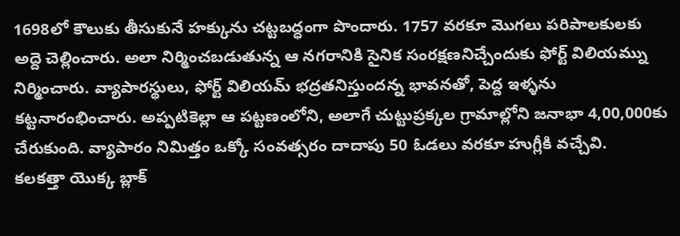1698లో కౌలుకు తీసుకునే హక్కును చట్టబద్ధంగా పొందారు. 1757 వరకూ మొగలు పరిపాలకులకు అద్దె చెల్లించారు. అలా నిర్మించబడుతున్న ఆ నగరానికి సైనిక సంరక్షణనిచ్చేందుకు ఫోర్ట్ విలియమ్ను నిర్మించారు. వ్యాపారస్థులు, ఫోర్ట్ విలియమ్ భద్రతనిస్తుందన్న భావనతో, పెద్ద ఇళ్ళను కట్టనారంభించారు. అప్పటికెల్లా ఆ పట్టణంలోని, అలాగే చుట్టుప్రక్కల గ్రామాల్లోని జనాభా 4,00,000కు చేరుకుంది. వ్యాపారం నిమిత్తం ఒక్కో సంవత్సరం దాదాపు 50 ఓడలు వరకూ హుగ్లీకి వచ్చేవి.
కలకత్తా యొక్క బ్లాక్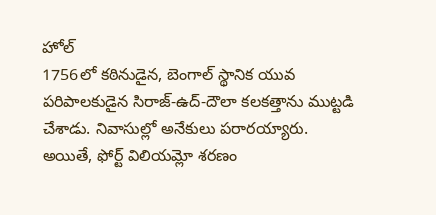హోల్
1756లో కఠినుడైన, బెంగాల్ స్థానిక యువ పరిపాలకుడైన సిరాజ్-ఉద్-దౌలా కలకత్తాను ముట్టడి చేశాడు. నివాసుల్లో అనేకులు పరారయ్యారు. అయితే, ఫోర్ట్ విలియమ్లో శరణం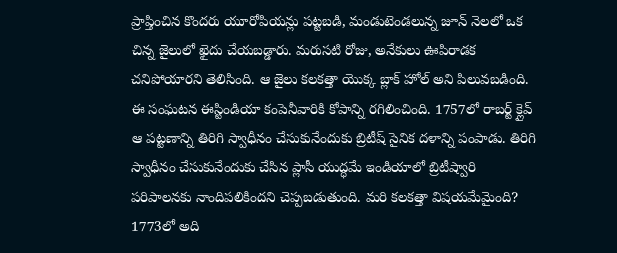ప్రాప్తించిన కొందరు యూరోపియన్లు పట్టబడి, మండుటెండలున్న జూన్ నెలలో ఒక చిన్న జైలులో ఖైదు చేయబడ్డారు. మరుసటి రోజు, అనేకులు ఊపిరాడక చనిపోయారని తెలిసింది. ఆ జైలు కలకత్తా యొక్క బ్లాక్ హోల్ అని పిలువబడింది.
ఈ సంఘటన ఈస్టిండియా కంపెనీవారికి కోపాన్ని రగిలించింది. 1757లో రాబర్ట్ క్లైవ్ ఆ పట్టణాన్ని తిరిగి స్వాధీనం చేసుకునేందుకు బ్రిటీష్ సైనిక దళాన్ని పంపాడు. తిరిగి స్వాధీనం చేసుకునేందుకు చేసిన ప్లాసీ యుద్ధమే ఇండియాలో బ్రిటీష్వారి పరిపాలనకు నాందిపలికిందని చెప్పబడుతుంది. మరి కలకత్తా విషయమేమైంది? 1773లో అది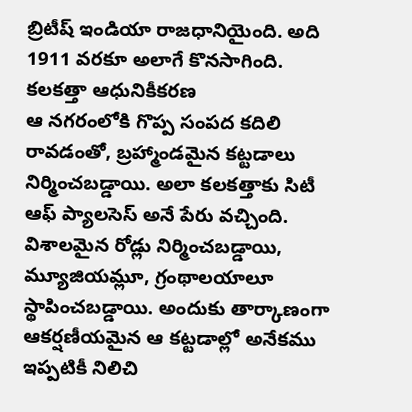బ్రిటీష్ ఇండియా రాజధానియైంది. అది 1911 వరకూ అలాగే కొనసాగింది.
కలకత్తా ఆధునికీకరణ
ఆ నగరంలోకి గొప్ప సంపద కదిలి రావడంతో, బ్రహ్మాండమైన కట్టడాలు నిర్మించబడ్డాయి. అలా కలకత్తాకు సిటీ ఆఫ్ ప్యాలసెస్ అనే పేరు వచ్చింది. విశాలమైన రోడ్లు నిర్మించబడ్డాయి, మ్యూజియమ్లూ, గ్రంథాలయాలూ స్థాపించబడ్డాయి. అందుకు తార్కాణంగా ఆకర్షణీయమైన ఆ కట్టడాల్లో అనేకము ఇప్పటికీ నిలిచి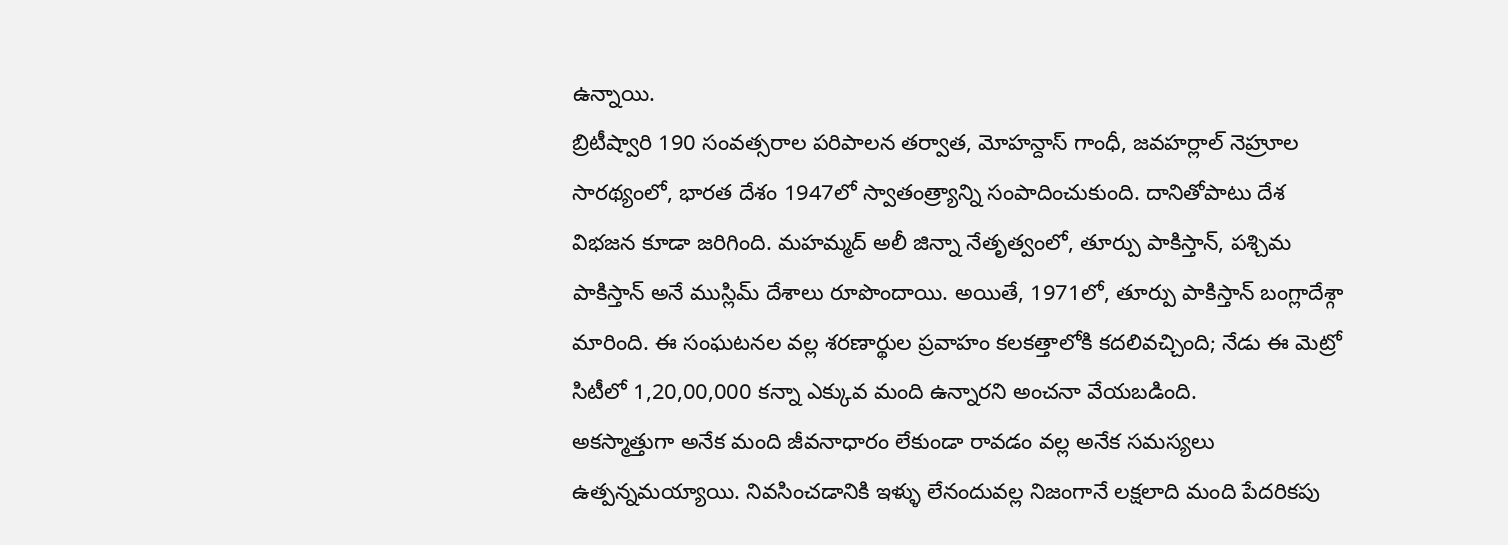ఉన్నాయి.
బ్రిటీష్వారి 190 సంవత్సరాల పరిపాలన తర్వాత, మోహన్దాస్ గాంధీ, జవహర్లాల్ నెహ్రూల సారథ్యంలో, భారత దేశం 1947లో స్వాతంత్ర్యాన్ని సంపాదించుకుంది. దానితోపాటు దేశ విభజన కూడా జరిగింది. మహమ్మద్ అలీ జిన్నా నేతృత్వంలో, తూర్పు పాకిస్తాన్, పశ్చిమ పాకిస్తాన్ అనే ముస్లిమ్ దేశాలు రూపొందాయి. అయితే, 1971లో, తూర్పు పాకిస్తాన్ బంగ్లాదేశ్గా మారింది. ఈ సంఘటనల వల్ల శరణార్థుల ప్రవాహం కలకత్తాలోకి కదలివచ్చింది; నేడు ఈ మెట్రో సిటీలో 1,20,00,000 కన్నా ఎక్కువ మంది ఉన్నారని అంచనా వేయబడింది.
అకస్మాత్తుగా అనేక మంది జీవనాధారం లేకుండా రావడం వల్ల అనేక సమస్యలు ఉత్పన్నమయ్యాయి. నివసించడానికి ఇళ్ళు లేనందువల్ల నిజంగానే లక్షలాది మంది పేదరికపు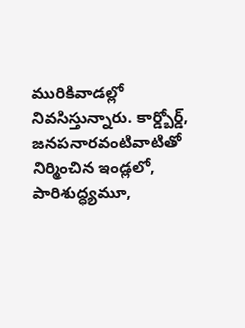మురికివాడల్లో నివసిస్తున్నారు. కార్డ్బోర్డ్, జనపనారవంటివాటితో నిర్మించిన ఇండ్లలో, పారిశుద్ధ్యమూ,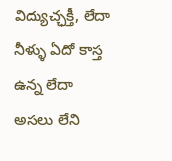విద్యుచ్ఛక్తీ, లేదా నీళ్ళు ఏదో కాస్త ఉన్న లేదా అసలు లేని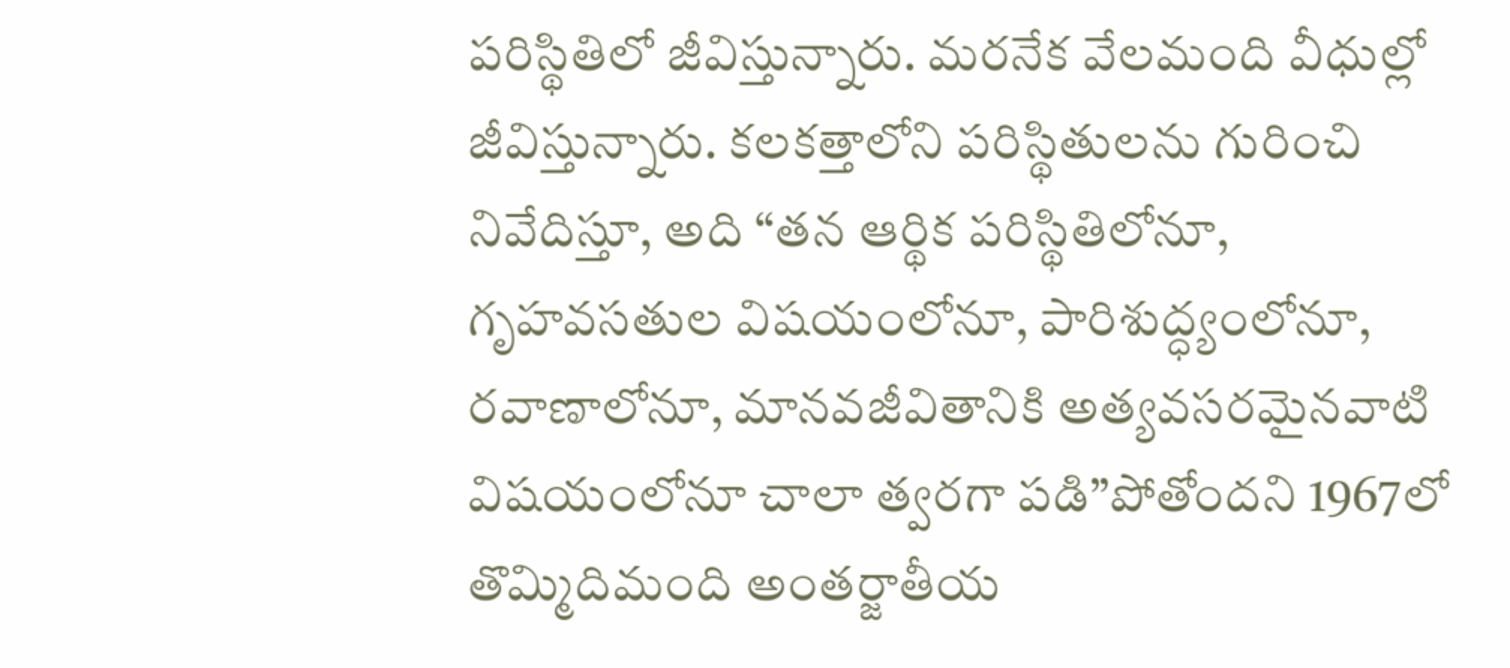పరిస్థితిలో జీవిస్తున్నారు. మరనేక వేలమంది వీధుల్లో జీవిస్తున్నారు. కలకత్తాలోని పరిస్థితులను గురించి నివేదిస్తూ, అది “తన ఆర్థిక పరిస్థితిలోనూ, గృహవసతుల విషయంలోనూ, పారిశుద్ధ్యంలోనూ, రవాణాలోనూ, మానవజీవితానికి అత్యవసరమైనవాటి విషయంలోనూ చాలా త్వరగా పడి”పోతోందని 1967లో తొమ్మిదిమంది అంతర్జాతీయ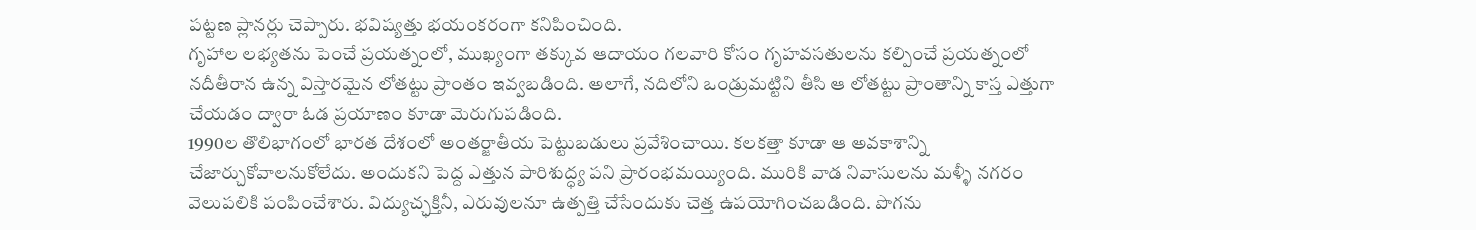పట్టణ ప్లానర్లు చెప్పారు. భవిష్యత్తు భయంకరంగా కనిపించింది.
గృహాల లభ్యతను పెంచే ప్రయత్నంలో, ముఖ్యంగా తక్కువ ఆదాయం గలవారి కోసం గృహవసతులను కల్పించే ప్రయత్నంలో నదీతీరాన ఉన్న విస్తారమైన లోతట్టు ప్రాంతం ఇవ్వబడింది. అలాగే, నదిలోని ఒండ్రుమట్టిని తీసి ఆ లోతట్టు ప్రాంతాన్ని కాస్త ఎత్తుగా చేయడం ద్వారా ఓడ ప్రయాణం కూడా మెరుగుపడింది.
1990ల తొలిభాగంలో భారత దేశంలో అంతర్జాతీయ పెట్టుబడులు ప్రవేశించాయి. కలకత్తా కూడా ఆ అవకాశాన్ని చేజార్చుకోవాలనుకోలేదు. అందుకని పెద్ద ఎత్తున పారిశుద్ధ్య పని ప్రారంభమయ్యింది. మురికి వాడ నివాసులను మళ్ళీ నగరం వెలుపలికి పంపించేశారు. విద్యుచ్ఛక్తినీ, ఎరువులనూ ఉత్పత్తి చేసేందుకు చెత్త ఉపయోగించబడింది. పొగను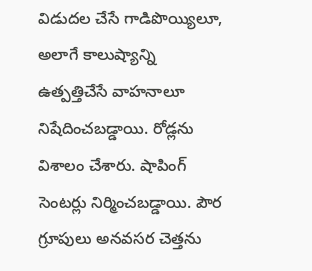విడుదల చేసే గాడిపొయ్యిలూ, అలాగే కాలుష్యాన్ని ఉత్పత్తిచేసే వాహనాలూ నిషేదించబడ్డాయి. రోడ్లను విశాలం చేశారు. షాపింగ్ సెంటర్లు నిర్మించబడ్డాయి. పౌర గ్రూపులు అనవసర చెత్తను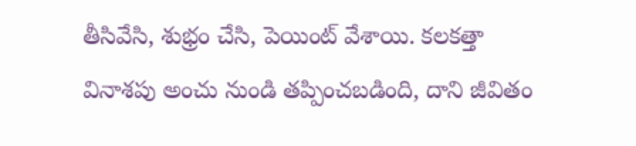తీసివేసి, శుభ్రం చేసి, పెయింట్ వేశాయి. కలకత్తా వినాశపు అంచు నుండి తప్పించబడింది, దాని జీవితం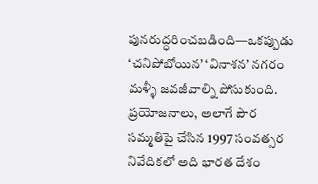పునరుద్ధరించబడింది—ఒకప్పుడు ‘చనిపోబోయిన’ ‘వినాశన’ నగరం మళ్ళీ జవజీవాల్ని పోసుకుంది. ప్రయోజనాలు, అలాగే పౌర సమ్మతిపై చేసిన 1997 సంవత్సర నివేదికలో అది భారత దేశం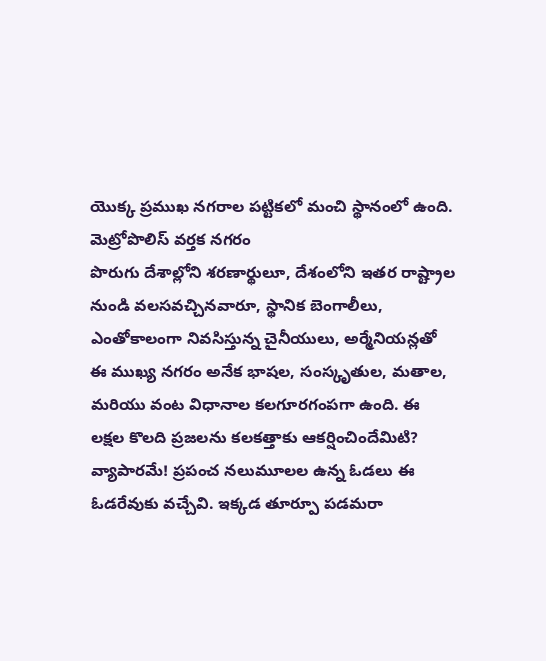యొక్క ప్రముఖ నగరాల పట్టికలో మంచి స్థానంలో ఉంది.
మెట్రోపొలిస్ వర్తక నగరం
పొరుగు దేశాల్లోని శరణార్థులూ, దేశంలోని ఇతర రాష్ట్రాల నుండి వలసవచ్చినవారూ, స్థానిక బెంగాలీలు, ఎంతోకాలంగా నివసిస్తున్న చైనీయులు, అర్మేనియన్లతో ఈ ముఖ్య నగరం అనేక భాషల, సంస్కృతుల, మతాల, మరియు వంట విధానాల కలగూరగంపగా ఉంది. ఈ లక్షల కొలది ప్రజలను కలకత్తాకు ఆకర్షించిందేమిటి? వ్యాపారమే! ప్రపంచ నలుమూలల ఉన్న ఓడలు ఈ ఓడరేవుకు వచ్చేవి. ఇక్కడ తూర్పూ పడమరా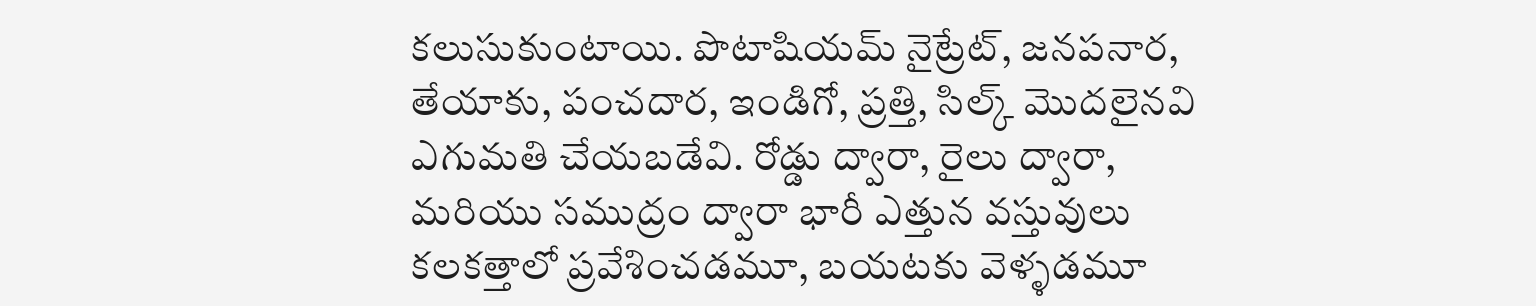కలుసుకుంటాయి. పొటాషియమ్ నైట్రేట్, జనపనార, తేయాకు, పంచదార, ఇండిగో, ప్రత్తి, సిల్క్ మొదలైనవి ఎగుమతి చేయబడేవి. రోడ్డు ద్వారా, రైలు ద్వారా, మరియు సముద్రం ద్వారా భారీ ఎత్తున వస్తువులు కలకత్తాలో ప్రవేశించడమూ, బయటకు వెళ్ళడమూ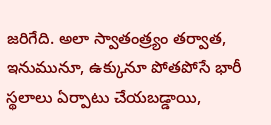జరిగేది. అలా స్వాతంత్ర్యం తర్వాత, ఇనుమునూ, ఉక్కునూ పోతపోసే భారీ స్థలాలు ఏర్పాటు చేయబడ్డాయి,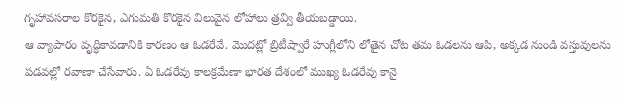గృహావసరాల కొరకైన, ఎగుమతి కొరకైన విలువైన లోహాలు త్రవ్వి తీయబడ్డాయి.
ఆ వ్యాపారం వృద్ధికావడానికి కారణం ఆ ఓడరేవే. మొదట్లో బ్రిటీష్వారే హుగ్లీలోని లోతైన చోట తమ ఓడలను ఆపి, అక్కడ నుండి వస్తువులను పడవల్లో రవాణా చేసేవారు. ఏ ఓడరేవు కాలక్రమేణా భారత దేశంలో ముఖ్య ఓడరేవు కానై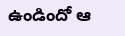ఉండిందో ఆ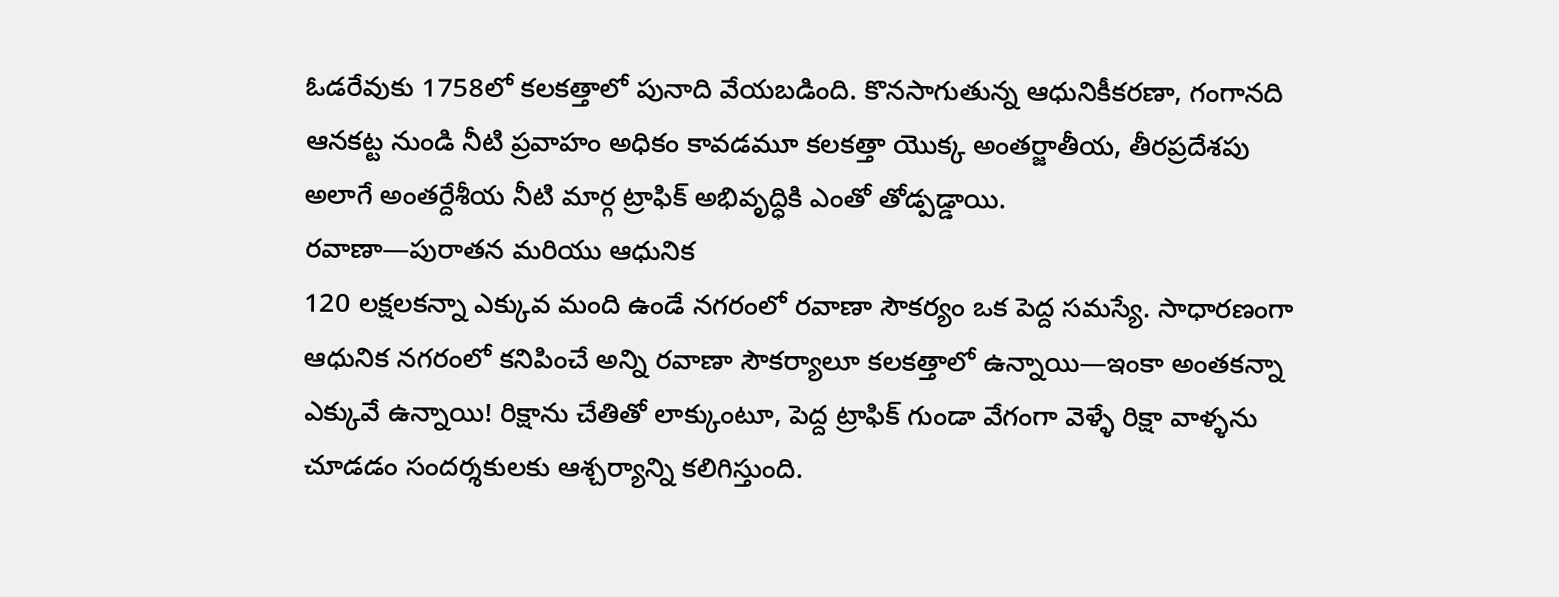ఓడరేవుకు 1758లో కలకత్తాలో పునాది వేయబడింది. కొనసాగుతున్న ఆధునికీకరణా, గంగానది ఆనకట్ట నుండి నీటి ప్రవాహం అధికం కావడమూ కలకత్తా యొక్క అంతర్జాతీయ, తీరప్రదేశపు అలాగే అంతర్దేశీయ నీటి మార్గ ట్రాఫిక్ అభివృద్ధికి ఎంతో తోడ్పడ్డాయి.
రవాణా—పురాతన మరియు ఆధునిక
120 లక్షలకన్నా ఎక్కువ మంది ఉండే నగరంలో రవాణా సౌకర్యం ఒక పెద్ద సమస్యే. సాధారణంగా ఆధునిక నగరంలో కనిపించే అన్ని రవాణా సౌకర్యాలూ కలకత్తాలో ఉన్నాయి—ఇంకా అంతకన్నా ఎక్కువే ఉన్నాయి! రిక్షాను చేతితో లాక్కుంటూ, పెద్ద ట్రాఫిక్ గుండా వేగంగా వెళ్ళే రిక్షా వాళ్ళను చూడడం సందర్శకులకు ఆశ్చర్యాన్ని కలిగిస్తుంది.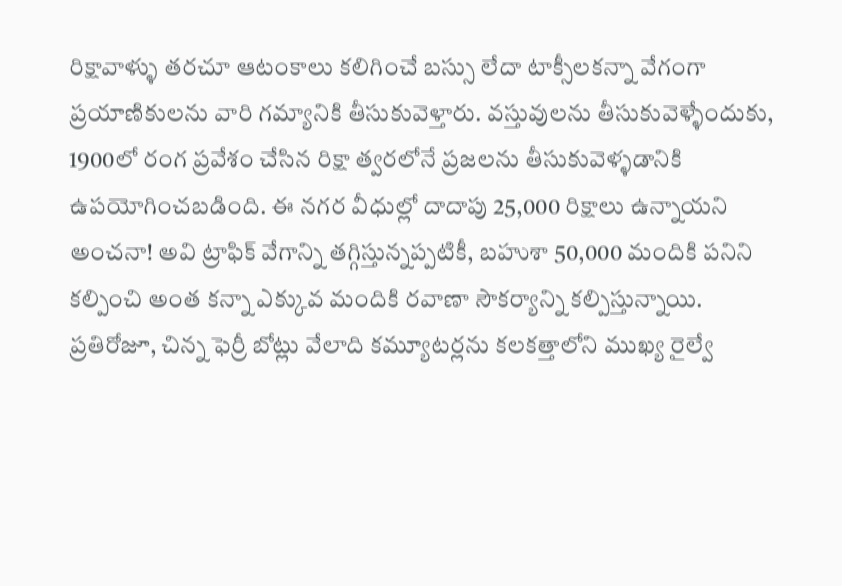రిక్షావాళ్ళు తరచూ ఆటంకాలు కలిగించే బస్సు లేదా టాక్సీలకన్నా వేగంగా ప్రయాణికులను వారి గమ్యానికి తీసుకువెళ్తారు. వస్తువులను తీసుకువెళ్ళేందుకు, 1900లో రంగ ప్రవేశం చేసిన రిక్షా త్వరలోనే ప్రజలను తీసుకువెళ్ళడానికి ఉపయోగించబడింది. ఈ నగర వీధుల్లో దాదాపు 25,000 రిక్షాలు ఉన్నాయని అంచనా! అవి ట్రాఫిక్ వేగాన్ని తగ్గిస్తున్నప్పటికీ, బహుశా 50,000 మందికి పనిని కల్పించి అంత కన్నా ఎక్కువ మందికి రవాణా సౌకర్యాన్ని కల్పిస్తున్నాయి.
ప్రతిరోజూ, చిన్న ఫెర్రీ బోట్లు వేలాది కమ్యూటర్లను కలకత్తాలోని ముఖ్య రైల్వే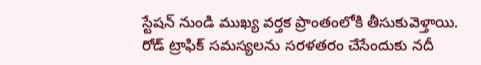స్టేషన్ నుండి ముఖ్య వర్తక ప్రాంతంలోకి తీసుకువెళ్తాయి. రోడ్ ట్రాఫిక్ సమస్యలను సరళతరం చేసేందుకు నదీ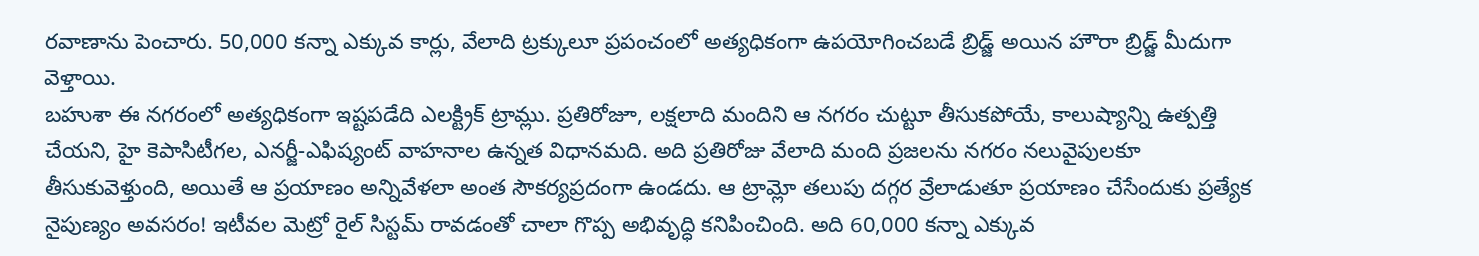రవాణాను పెంచారు. 50,000 కన్నా ఎక్కువ కార్లు, వేలాది ట్రక్కులూ ప్రపంచంలో అత్యధికంగా ఉపయోగించబడే బ్రిడ్జ్ అయిన హౌరా బ్రిడ్జ్ మీదుగా వెళ్తాయి.
బహుశా ఈ నగరంలో అత్యధికంగా ఇష్టపడేది ఎలక్ట్రిక్ ట్రామ్లు. ప్రతిరోజూ, లక్షలాది మందిని ఆ నగరం చుట్టూ తీసుకపోయే, కాలుష్యాన్ని ఉత్పత్తి చేయని, హై కెపాసిటీగల, ఎనర్జీ-ఎఫిష్యంట్ వాహనాల ఉన్నత విధానమది. అది ప్రతిరోజు వేలాది మంది ప్రజలను నగరం నలువైపులకూ తీసుకువెళ్తుంది, అయితే ఆ ప్రయాణం అన్నివేళలా అంత సౌకర్యప్రదంగా ఉండదు. ఆ ట్రామ్లో తలుపు దగ్గర వ్రేలాడుతూ ప్రయాణం చేసేందుకు ప్రత్యేక నైపుణ్యం అవసరం! ఇటీవల మెట్రో రైల్ సిస్టమ్ రావడంతో చాలా గొప్ప అభివృద్ధి కనిపించింది. అది 60,000 కన్నా ఎక్కువ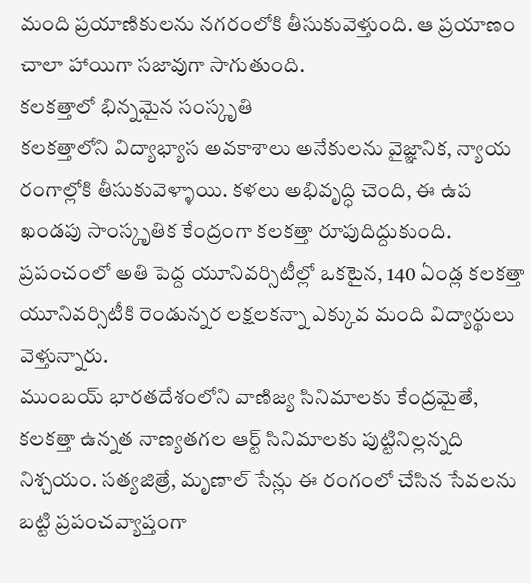మంది ప్రయాణికులను నగరంలోకి తీసుకువెళ్తుంది. ఆ ప్రయాణం చాలా హాయిగా సజావుగా సాగుతుంది.
కలకత్తాలో భిన్నమైన సంస్కృతి
కలకత్తాలోని విద్యాభ్యాస అవకాశాలు అనేకులను వైజ్ఞానిక, న్యాయ రంగాల్లోకి తీసుకువెళ్ళాయి. కళలు అభివృద్ధి చెంది, ఈ ఉప ఖండపు సాంస్కృతిక కేంద్రంగా కలకత్తా రూపుదిద్దుకుంది. ప్రపంచంలో అతి పెద్ద యూనివర్సిటీల్లో ఒకటైన, 140 ఏండ్ల కలకత్తా యూనివర్సిటీకి రెండున్నర లక్షలకన్నా ఎక్కువ మంది విద్యార్థులు వెళ్తున్నారు.
ముంబయ్ భారతదేశంలోని వాణిజ్య సినిమాలకు కేంద్రమైతే, కలకత్తా ఉన్నత నాణ్యతగల ఆర్ట్ సినిమాలకు పుట్టినిల్లన్నది నిశ్చయం. సత్యజిత్రే, మృణాల్ సేన్లు ఈ రంగంలో చేసిన సేవలను బట్టి ప్రపంచవ్యాప్తంగా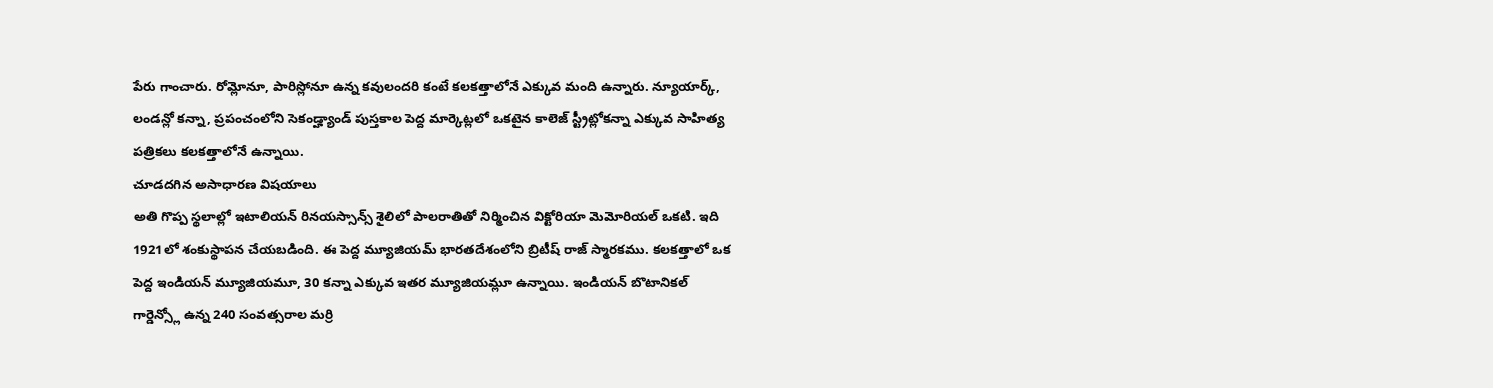పేరు గాంచారు. రోమ్లోనూ, పారిస్లోనూ ఉన్న కవులందరి కంటే కలకత్తాలోనే ఎక్కువ మంది ఉన్నారు. న్యూయార్క్, లండన్లో కన్నా, ప్రపంచంలోని సెకండ్హ్యాండ్ పుస్తకాల పెద్ద మార్కెట్లలో ఒకటైన కాలెజ్ స్ట్రీట్లోకన్నా ఎక్కువ సాహిత్య పత్రికలు కలకత్తాలోనే ఉన్నాయి.
చూడదగిన అసాధారణ విషయాలు
అతి గొప్ప స్థలాల్లో ఇటాలియన్ రినయస్సాన్స్ శైలిలో పాలరాతితో నిర్మించిన విక్టోరియా మెమోరియల్ ఒకటి. ఇది 1921లో శంకుస్థాపన చేయబడింది. ఈ పెద్ద మ్యూజియమ్ భారతదేశంలోని బ్రిటీష్ రాజ్ స్మారకము. కలకత్తాలో ఒక పెద్ద ఇండియన్ మ్యూజియమూ, 30 కన్నా ఎక్కువ ఇతర మ్యూజియమ్లూ ఉన్నాయి. ఇండియన్ బొటానికల్ గార్డెన్స్లో ఉన్న 240 సంవత్సరాల మర్రి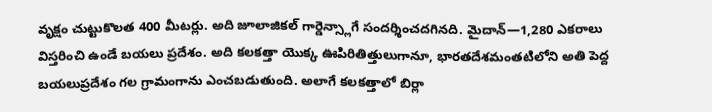వృక్షం చుట్టుకొలత 400 మీటర్లు. అది జూలాజికల్ గార్డెన్స్లాగే సందర్శించదగినది. మైదాన్—1,280 ఎకరాలు విస్తరించి ఉండే బయలు ప్రదేశం. అది కలకత్తా యొక్క ఊపిరితిత్తులుగానూ, భారతదేశమంతటిలోని అతి పెద్ద బయలుప్రదేశం గల గ్రామంగాను ఎంచబడుతుంది. అలాగే కలకత్తాలో బిర్లా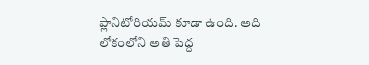ప్లానిటోరియమ్ కూడా ఉంది. అది లోకంలోని అతి పెద్ద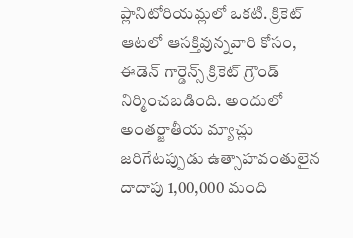ప్లానిటోరియమ్లలో ఒకటి. క్రికెట్ ఆటలో ఆసక్తివున్నవారి కోసం, ఈడెన్ గార్డెన్స్ క్రికెట్ గ్రౌండ్ నిర్మించబడింది. అందులో అంతర్జాతీయ మ్యాచ్లు జరిగేటప్పుడు ఉత్సాహవంతులైన దాదాపు 1,00,000 మంది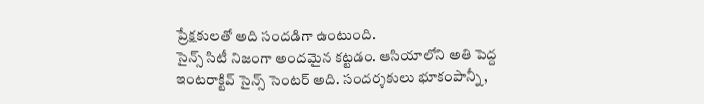ప్రేక్షకులతో అది సందడిగా ఉంటుంది.
సైన్స్ సిటీ నిజంగా అందమైన కట్టడం. ఆసియాలోని అతి పెద్ద ఇంటరాక్టివ్ సైన్స్ సెంటర్ అది. సందర్శకులు భూకంపాన్నీ,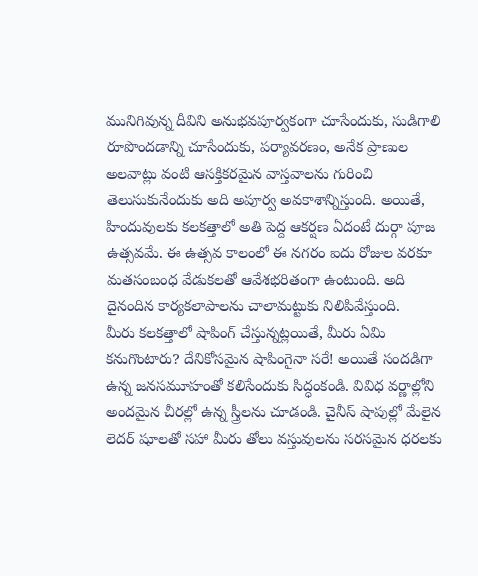మునిగివున్న దీవిని అనుభవపూర్వకంగా చూసేందుకు, సుడిగాలి రూపొందడాన్ని చూసేందుకు, పర్యావరణం, అనేక ప్రాణుల అలవాట్లు వంటి ఆసక్తికరమైన వాస్తవాలను గురించి తెలుసుకునేందుకు అది అపూర్వ అవకాశాన్నిస్తుంది. అయితే, హిందువులకు కలకత్తాలో అతి పెద్ద ఆకర్షణ ఏదంటే దుర్గా పూజ ఉత్సవమే. ఈ ఉత్సవ కాలంలో ఈ నగరం ఐదు రోజుల వరకూ మతసంబంధ వేడుకలతో ఆవేశభరితంగా ఉంటుంది. అది దైనందిన కార్యకలాపాలను చాలామట్టుకు నిలిపివేస్తుంది.
మీరు కలకత్తాలో షాపింగ్ చేస్తున్నట్లయితే, మీరు ఏమి కనుగొంటారు? దేనికోసమైన షాపింగైనా సరే! అయితే సందడిగా ఉన్న జనసమూహంతో కలిసేందుకు సిద్ధంకండి. వివిధ వర్ణాల్లోని అందమైన చీరల్లో ఉన్న స్త్రీలను చూడండి. చైనీస్ షాపుల్లో మేలైన లెదర్ షూలతో సహా మీరు తోలు వస్తువులను సరసమైన ధరలకు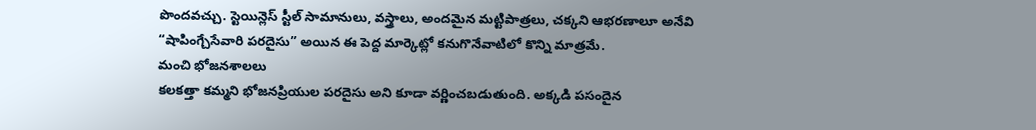పొందవచ్చు. స్టెయిన్లెస్ స్టీల్ సామానులు, వస్త్రాలు, అందమైన మట్టిపాత్రలు, చక్కని ఆభరణాలూ అనేవి “షాపింగ్చేసేవారి పరదైసు” అయిన ఈ పెద్ద మార్కెట్లో కనుగొనేవాటిలో కొన్ని మాత్రమే.
మంచి భోజనశాలలు
కలకత్తా కమ్మని భోజనప్రియుల పరదైసు అని కూడా వర్ణించబడుతుంది. అక్కడి పసందైన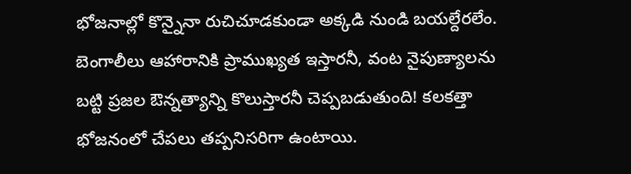భోజనాల్లో కొన్నైనా రుచిచూడకుండా అక్కడి నుండి బయల్దేరలేం. బెంగాలీలు ఆహారానికి ప్రాముఖ్యత ఇస్తారనీ, వంట నైపుణ్యాలను బట్టి ప్రజల ఔన్నత్యాన్ని కొలుస్తారనీ చెప్పబడుతుంది! కలకత్తా భోజనంలో చేపలు తప్పనిసరిగా ఉంటాయి.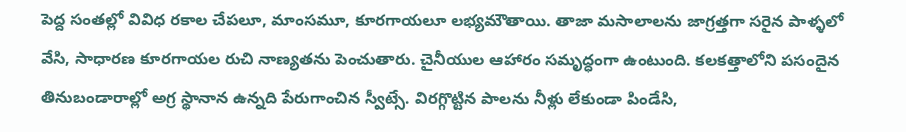పెద్ద సంతల్లో వివిధ రకాల చేపలూ, మాంసమూ, కూరగాయలూ లభ్యమౌతాయి. తాజా మసాలాలను జాగ్రత్తగా సరైన పాళ్ళలో వేసి, సాధారణ కూరగాయల రుచి నాణ్యతను పెంచుతారు. చైనీయుల ఆహారం సమృద్ధంగా ఉంటుంది. కలకత్తాలోని పసందైన తినుబండారాల్లో అగ్ర స్థానాన ఉన్నది పేరుగాంచిన స్వీట్సే. విరగ్గొట్టిన పాలను నీళ్లు లేకుండా పిండేసి,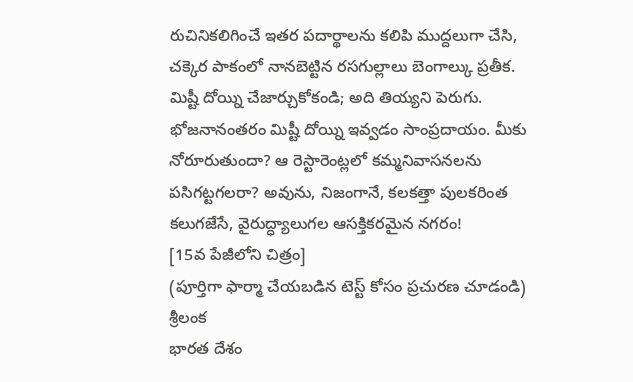రుచినికలిగించే ఇతర పదార్థాలను కలిపి ముద్దలుగా చేసి, చక్కెర పాకంలో నానబెట్టిన రసగుల్లాలు బెంగాల్కు ప్రతీక. మిష్టీ దోయ్ని చేజార్చుకోకండి; అది తియ్యని పెరుగు. భోజనానంతరం మిష్టీ దోయ్ని ఇవ్వడం సాంప్రదాయం. మీకు నోరూరుతుందా? ఆ రెస్టారెంట్లలో కమ్మనివాసనలను పసిగట్టగలరా? అవును, నిజంగానే, కలకత్తా పులకరింత కలుగజేసే, వైరుద్ధ్యాలుగల ఆసక్తికరమైన నగరం!
[15వ పేజీలోని చిత్రం]
(పూర్తిగా ఫార్మా చేయబడిన టెస్ట్ కోసం ప్రచురణ చూడండి)
శ్రీలంక
భారత దేశం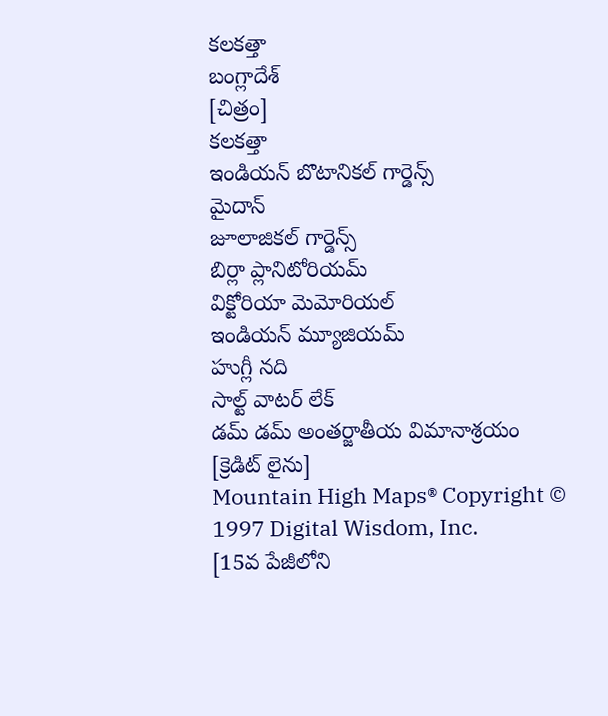కలకత్తా
బంగ్లాదేశ్
[చిత్రం]
కలకత్తా
ఇండియన్ బొటానికల్ గార్డెన్స్
మైదాన్
జూలాజికల్ గార్డెన్స్
బిర్లా ప్లానిటోరియమ్
విక్టోరియా మెమోరియల్
ఇండియన్ మ్యూజియమ్
హుగ్లీ నది
సాల్ట్ వాటర్ లేక్
డమ్ డమ్ అంతర్జాతీయ విమానాశ్రయం
[క్రెడిట్ లైను]
Mountain High Maps® Copyright © 1997 Digital Wisdom, Inc.
[15వ పేజీలోని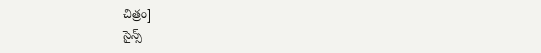చిత్రం]
సైన్స్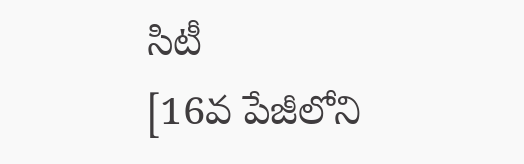సిటీ
[16వ పేజీలోని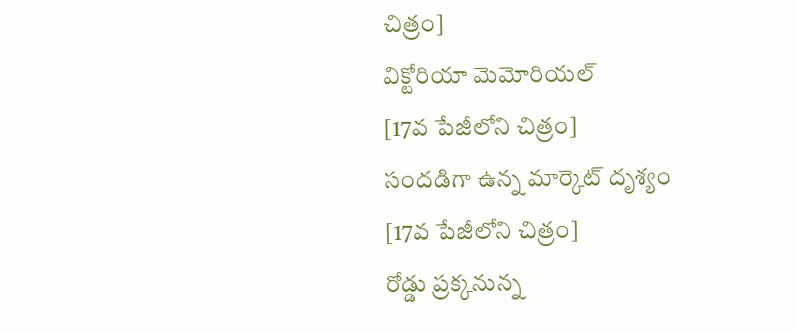చిత్రం]
విక్టోరియా మెమోరియల్
[17వ పేజీలోని చిత్రం]
సందడిగా ఉన్న మార్కెట్ దృశ్యం
[17వ పేజీలోని చిత్రం]
రోడ్డు ప్రక్కనున్న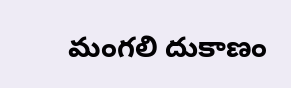మంగలి దుకాణం